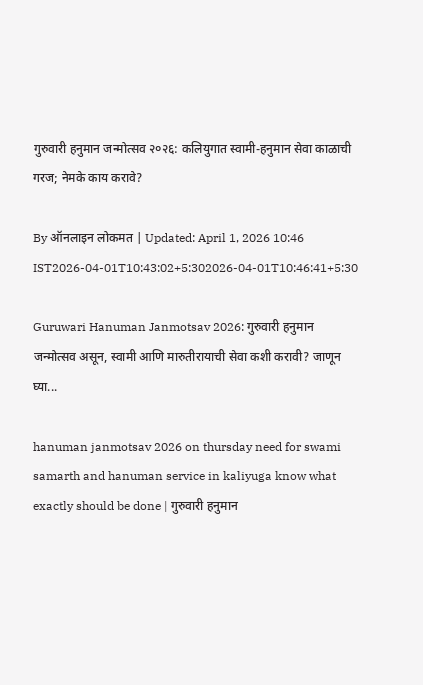गुरुवारी हनुमान जन्मोत्सव २०२६: कलियुगात स्वामी-हनुमान सेवा काळाची गरज; नेमके काय करावे?

By ऑनलाइन लोकमत | Updated: April 1, 2026 10:46 IST2026-04-01T10:43:02+5:302026-04-01T10:46:41+5:30

Guruwari Hanuman Janmotsav 2026: गुरुवारी हनुमान जन्मोत्सव असून, स्वामी आणि मारुतीरायाची सेवा कशी करावी? जाणून घ्या...

hanuman janmotsav 2026 on thursday need for swami samarth and hanuman service in kaliyuga know what exactly should be done | गुरुवारी हनुमान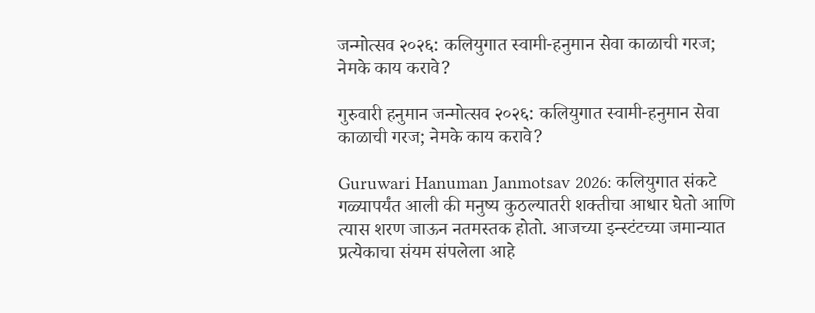जन्मोत्सव २०२६: कलियुगात स्वामी-हनुमान सेवा काळाची गरज; नेमके काय करावे?

गुरुवारी हनुमान जन्मोत्सव २०२६: कलियुगात स्वामी-हनुमान सेवा काळाची गरज; नेमके काय करावे?

Guruwari Hanuman Janmotsav 2026: कलियुगात संकटे गळ्यापर्यंत आली की मनुष्य कुठल्यातरी शक्तीचा आधार घेतो आणि त्यास शरण जाऊन नतमस्तक होतो. आजच्या इन्स्टंटच्या जमान्यात प्रत्येकाचा संयम संपलेला आहे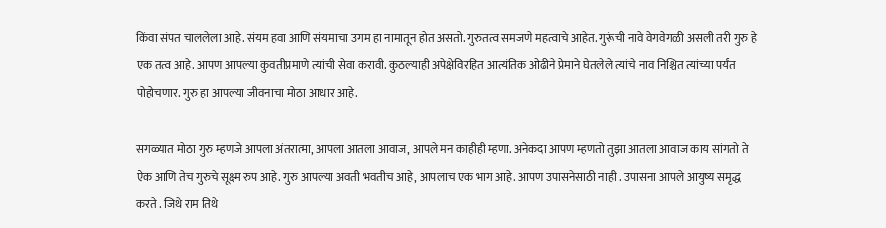किंवा संपत चाललेला आहे. संयम हवा आणि संयमाचा उगम हा नामातून होत असतो. गुरुतत्व समजणे महत्वाचे आहेत. गुरूंची नावे वेगवेगळी असली तरी गुरु हे एक तत्व आहे. आपण आपल्या कुवतीप्रमाणे त्यांची सेवा करावी. कुठल्याही अपेक्षेविरहित आत्यंतिक ओढीने प्रेमाने घेतलेले त्यांचे नाव निश्चित त्यांच्या पर्यंत पोहोचणार. गुरु हा आपल्या जीवनाचा मोठा आधार आहे.

सगळ्यात मोठा गुरु म्हणजे आपला अंतरात्मा, आपला आतला आवाज, आपले मन काहीही म्हणा. अनेकदा आपण म्हणतो तुझा आतला आवाज काय सांगतो ते ऐक आणि तेच गुरुचे सूक्ष्म रुप आहे. गुरु आपल्या अवती भवतीच आहे, आपलाच एक भाग आहे. आपण उपासनेसाठी नाही . उपासना आपले आयुष्य समृद्ध करते . जिथे राम तिथे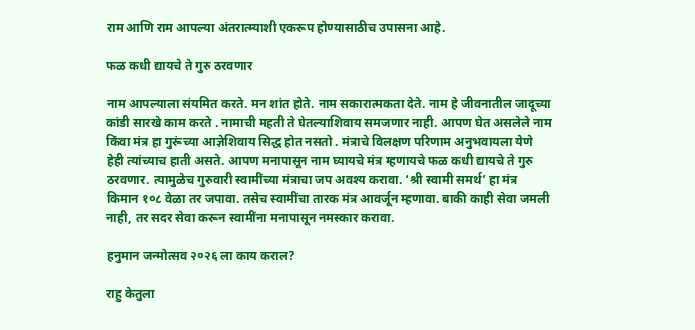राम आणि राम आपल्या अंतरात्म्याशी एकरूप होण्यासाठीच उपासना आहे.

फळ कधी द्यायचे ते गुरु ठरवणार

नाम आपल्याला संयमित करते. मन शांत होते. नाम सकारात्मकता देते. नाम हे जीवनातील जादूच्या कांडी सारखे काम करते . नामाची महती ते घेतल्याशिवाय समजणार नाही. आपण घेत असलेले नाम किंवा मंत्र हा गुरूंच्या आज्ञेशिवाय सिद्ध होत नसतो . मंत्राचे विलक्षण परिणाम अनुभवायला येणे हेही त्यांच्याच हाती असते. आपण मनापासून नाम घ्यायचे मंत्र म्हणायचे फळ कधी द्यायचे ते गुरु ठरवणार. त्यामुळेच गुरुवारी स्वामींच्या मंत्राचा जप अवश्य करावा. ‘श्री स्वामी समर्थ’ हा मंत्र किमान १०८ वेळा तर जपावा. तसेच स्वामींचा तारक मंत्र आवर्जून म्हणावा. बाकी काही सेवा जमली नाही, तर सदर सेवा करून स्वामींना मनापासून नमस्कार करावा.

हनुमान जन्मोत्सव २०२६ ला काय कराल?

राहु केतुला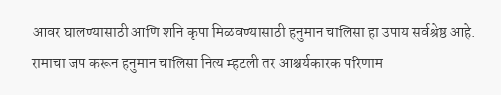आवर घालण्यासाठी आणि शनि कृपा मिळवण्यासाठी हनुमान चालिसा हा उपाय सर्वश्रेष्ठ आहे. रामाचा जप करून हनुमान चालिसा नित्य म्हटली तर आश्चर्यकारक परिणाम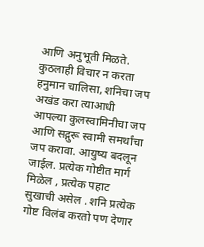आणि अनुभूती मिळते. कुठलाही विचार न करता हनुमान चालिसा, शनिचा जप अखंड करा त्याआधी आपल्या कुलस्वामिनीचा जप आणि सद्गुरू स्वामी समर्थांचा जप करावा. आयुष्य बदलून जाईल. प्रत्येक गोष्टीत मार्ग मिळेल , प्रत्येक पहाट सुखाची असेल . शनि प्रत्येक गोष्ट विलंब करतो पण देणार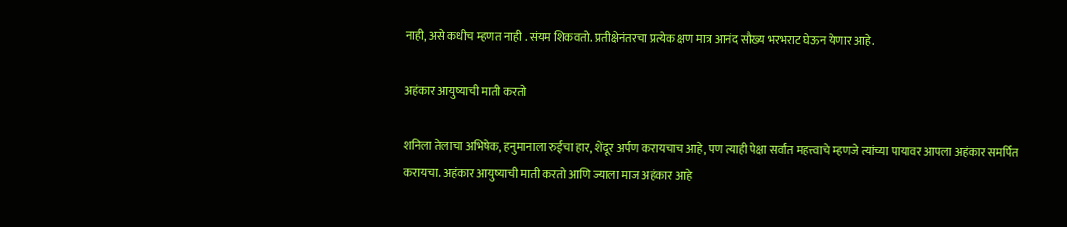नाही, असे कधीच म्हणत नाही . संयम शिकवतो. प्रतीक्षेनंतरचा प्रत्येक क्षण मात्र आनंद सौख्य भरभराट घेऊन येणार आहे.

अहंकार आयुष्याची माती करतो

शनिला तेलाचा अभिषेक, हनुमानाला रुईचा हार, शेंदूर अर्पण करायचाच आहे, पण त्याही पेक्षा सर्वांत महत्त्वाचे म्हणजे त्यांच्या पायावर आपला अहंकार समर्पित करायचा. अहंकार आयुष्याची माती करतो आणि ज्याला माज अहंकार आहे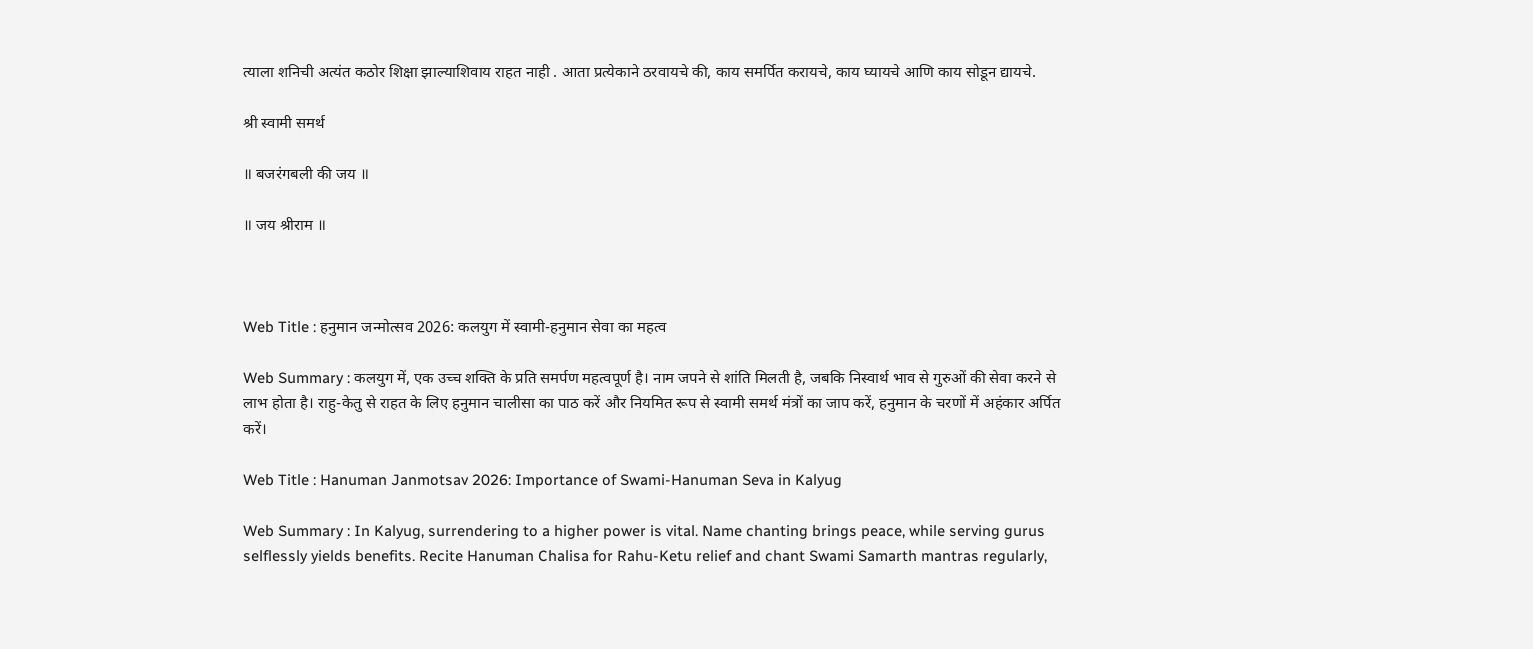त्याला शनिची अत्यंत कठोर शिक्षा झाल्याशिवाय राहत नाही . आता प्रत्येकाने ठरवायचे की, काय समर्पित करायचे, काय घ्यायचे आणि काय सोडून द्यायचे.

श्री स्वामी समर्थ

॥ बजरंगबली की जय ॥

॥ जय श्रीराम ॥



Web Title : हनुमान जन्मोत्सव 2026: कलयुग में स्वामी-हनुमान सेवा का महत्व

Web Summary : कलयुग में, एक उच्च शक्ति के प्रति समर्पण महत्वपूर्ण है। नाम जपने से शांति मिलती है, जबकि निस्वार्थ भाव से गुरुओं की सेवा करने से लाभ होता है। राहु-केतु से राहत के लिए हनुमान चालीसा का पाठ करें और नियमित रूप से स्वामी समर्थ मंत्रों का जाप करें, हनुमान के चरणों में अहंकार अर्पित करें।

Web Title : Hanuman Janmotsav 2026: Importance of Swami-Hanuman Seva in Kalyug

Web Summary : In Kalyug, surrendering to a higher power is vital. Name chanting brings peace, while serving gurus selflessly yields benefits. Recite Hanuman Chalisa for Rahu-Ketu relief and chant Swami Samarth mantras regularly,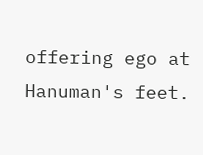offering ego at Hanuman's feet.